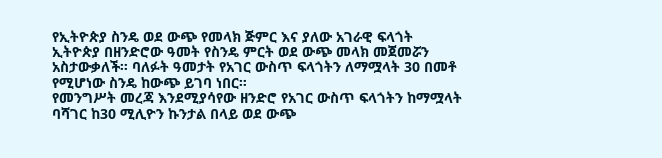የኢትዮጵያ ስንዴ ወደ ውጭ የመላክ ጅምር እና ያለው አገራዊ ፍላጎት
ኢትዮጵያ በዘንድሮው ዓመት የስንዴ ምርት ወደ ውጭ መላክ መጀመሯን አስታውቃለች። ባለፉት ዓመታት የአገር ውስጥ ፍላጎትን ለማሟላት 30 በመቶ የሚሆነው ስንዴ ከውጭ ይገባ ነበር።
የመንግሥት መረጃ እንደሚያሳየው ዘንድሮ የአገር ውስጥ ፍላጎትን ከማሟላት ባሻገር ከ30 ሚሊዮን ኩንታል በላይ ወደ ውጭ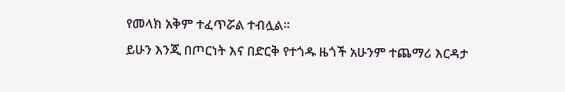የመላክ አቅም ተፈጥሯል ተብሏል።
ይሁን እንጂ በጦርነት እና በድርቅ የተጎዱ ዜጎች አሁንም ተጨማሪ እርዳታ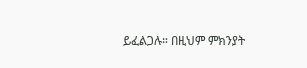ይፈልጋሉ። በዚህም ምክንያት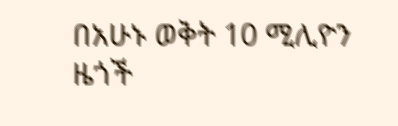በአሁኑ ወቅት 10 ሚሊዮን ዜጎች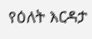የዕለት እርዳታ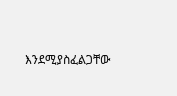እንደሚያስፈልጋቸው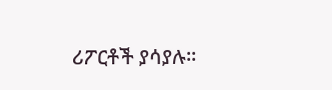ሪፖርቶች ያሳያሉ።